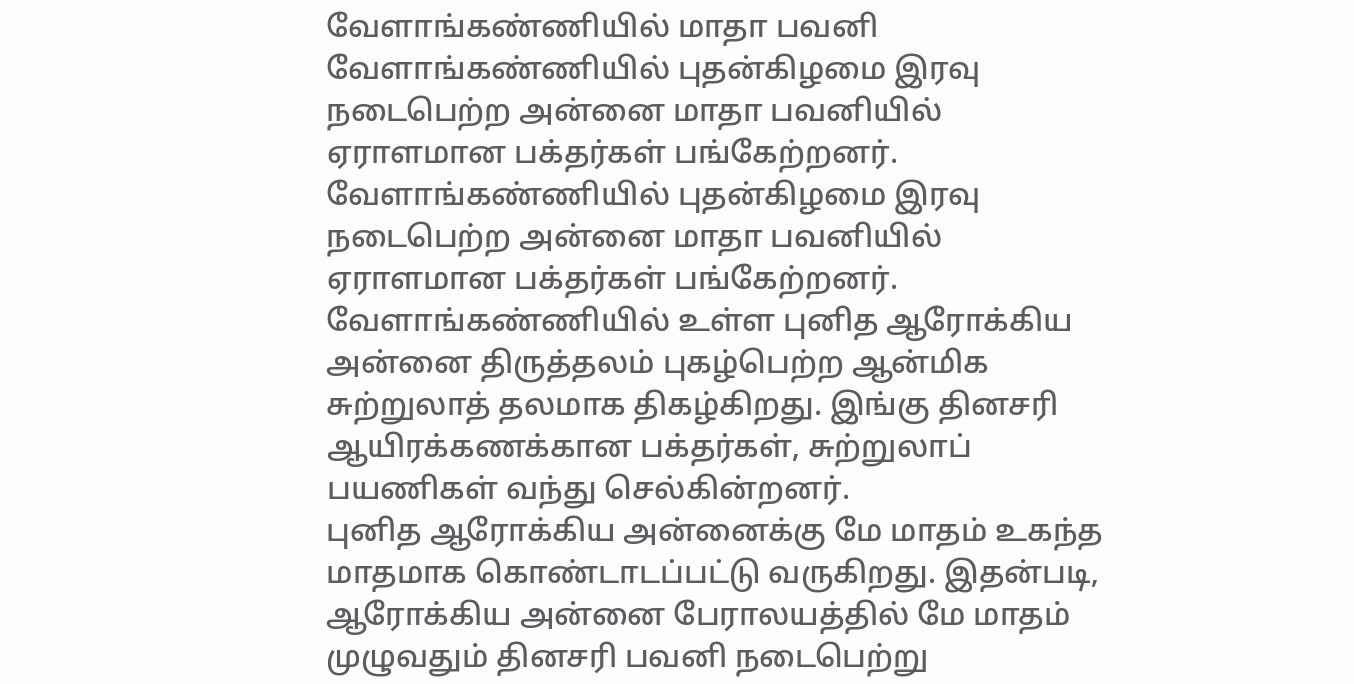வேளாங்கண்ணியில் மாதா பவனி
வேளாங்கண்ணியில் புதன்கிழமை இரவு நடைபெற்ற அன்னை மாதா பவனியில் ஏராளமான பக்தர்கள் பங்கேற்றனர்.
வேளாங்கண்ணியில் புதன்கிழமை இரவு நடைபெற்ற அன்னை மாதா பவனியில் ஏராளமான பக்தர்கள் பங்கேற்றனர்.
வேளாங்கண்ணியில் உள்ள புனித ஆரோக்கிய அன்னை திருத்தலம் புகழ்பெற்ற ஆன்மிக சுற்றுலாத் தலமாக திகழ்கிறது. இங்கு தினசரி ஆயிரக்கணக்கான பக்தர்கள், சுற்றுலாப் பயணிகள் வந்து செல்கின்றனர்.
புனித ஆரோக்கிய அன்னைக்கு மே மாதம் உகந்த மாதமாக கொண்டாடப்பட்டு வருகிறது. இதன்படி, ஆரோக்கிய அன்னை பேராலயத்தில் மே மாதம் முழுவதும் தினசரி பவனி நடைபெற்று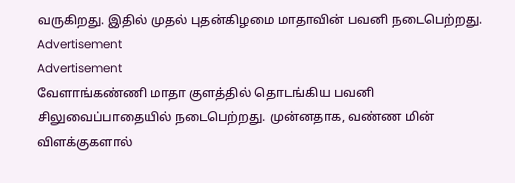வருகிறது. இதில் முதல் புதன்கிழமை மாதாவின் பவனி நடைபெற்றது.
Advertisement
Advertisement
வேளாங்கண்ணி மாதா குளத்தில் தொடங்கிய பவனி சிலுவைப்பாதையில் நடைபெற்றது. முன்னதாக, வண்ண மின் விளக்குகளால்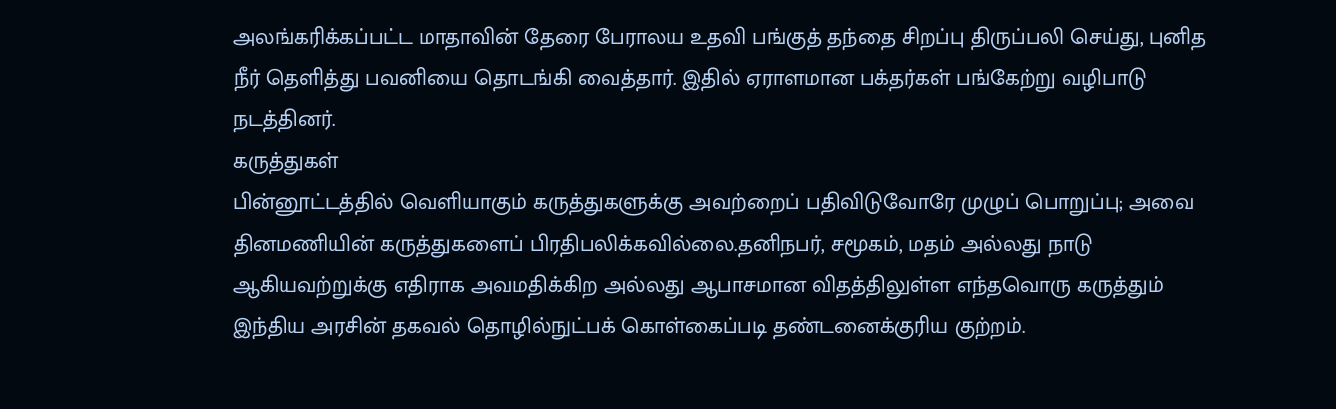அலங்கரிக்கப்பட்ட மாதாவின் தேரை பேராலய உதவி பங்குத் தந்தை சிறப்பு திருப்பலி செய்து, புனித நீர் தெளித்து பவனியை தொடங்கி வைத்தார். இதில் ஏராளமான பக்தர்கள் பங்கேற்று வழிபாடு நடத்தினர்.
கருத்துகள்
பின்னூட்டத்தில் வெளியாகும் கருத்துகளுக்கு அவற்றைப் பதிவிடுவோரே முழுப் பொறுப்பு; அவை தினமணியின் கருத்துகளைப் பிரதிபலிக்கவில்லை.தனிநபர், சமூகம், மதம் அல்லது நாடு ஆகியவற்றுக்கு எதிராக அவமதிக்கிற அல்லது ஆபாசமான விதத்திலுள்ள எந்தவொரு கருத்தும் இந்திய அரசின் தகவல் தொழில்நுட்பக் கொள்கைப்படி தண்டனைக்குரிய குற்றம்.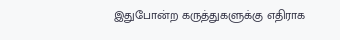இதுபோன்ற கருத்துகளுக்கு எதிராக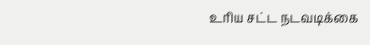உரிய சட்ட நடவடிக்கை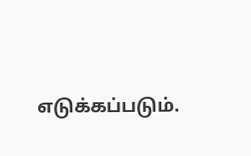எடுக்கப்படும்.